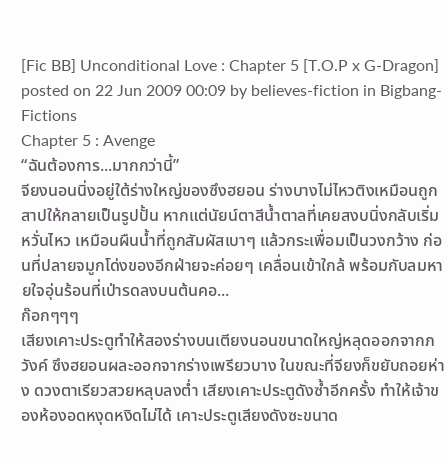[Fic BB] Unconditional Love : Chapter 5 [T.O.P x G-Dragon]
posted on 22 Jun 2009 00:09 by believes-fiction in Bigbang-Fictions
Chapter 5 : Avenge
“ฉันต้องการ...มากกว่านี้”
จียงนอนนิ่งอยู่ใต้ร่างใหญ่ของซึงฮยอน ร่างบางไม่ไหวติงเหมือนถูกสาปให้กลายเป็นรูปปั้น หากแต่นัยน์ตาสีน้ำตาลที่เคยสงบนิ่งกลับเริ่มหวั่นไหว เหมือนผืนน้ำที่ถูกสัมผัสเบาๆ แล้วกระเพื่อมเป็นวงกว้าง ก่อนที่ปลายจมูกโด่งของอีกฝ่ายจะค่อยๆ เคลื่อนเข้าใกล้ พร้อมกับลมหายใจอุ่นร้อนที่เป่ารดลงบนต้นคอ...
ก๊อกๆๆๆ
เสียงเคาะประตูทำให้สองร่างบนเตียงนอนขนาดใหญ่หลุดออกจากภวังค์ ซึงฮยอนผละออกจากร่างเพรียวบาง ในขณะที่จียงก็ขยับถอยห่าง ดวงตาเรียวสวยหลุบลงต่ำ เสียงเคาะประตูดังซ้ำอีกครั้ง ทำให้เจ้าของห้องอดหงุดหงิดไม่ได้ เคาะประตูเสียงดังซะขนาด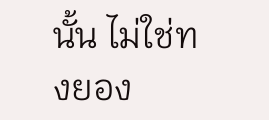นั้น ไม่ใช่ทงยอง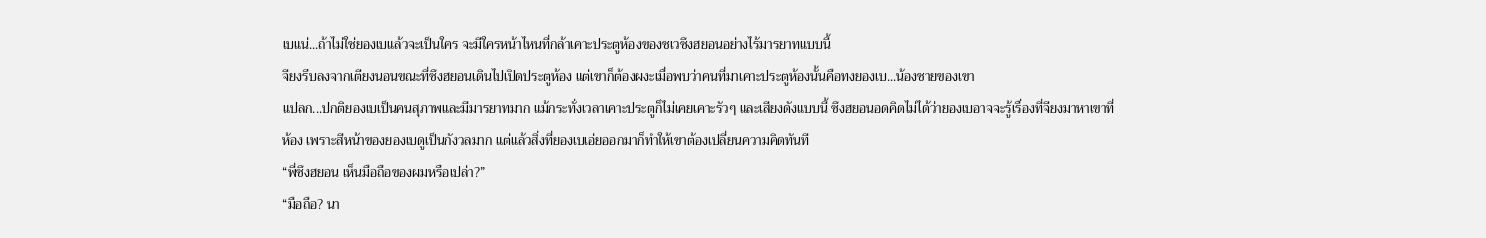เบแน่...ถ้าไม่ใช่ยองเบแล้วจะเป็นใคร จะมีใครหน้าไหนที่กล้าเคาะประตูห้องของชเวซึงฮยอนอย่างไร้มารยาทแบบนี้
จียงรีบลงจากเตียงนอนขณะที่ซึงฮยอนเดินไปเปิดประตูห้อง แต่เขาก็ต้องผงะเมื่อพบว่าคนที่มาเคาะประตูห้องนั้นคือทงยองเบ...น้องชายของเขา
แปลก...ปกติยองเบเป็นคนสุภาพและมีมารยาทมาก แม้กระทั่งเวลาเคาะประตูก็ไม่เคยเคาะรัวๆ และเสียงดังแบบนี้ ซึงฮยอนอดคิดไม่ได้ว่ายองเบอาจจะรู้เรื่องที่จียงมาหาเขาที่ห้อง เพราะสีหน้าของยองเบดูเป็นกังวลมาก แต่แล้วสิ่งที่ยองเบเอ่ยออกมาก็ทำให้เขาต้องเปลี่ยนความคิดทันที
“พี่ซึงฮยอน เห็นมือถือของผมหรือเปล่า?”
“มือถือ? นา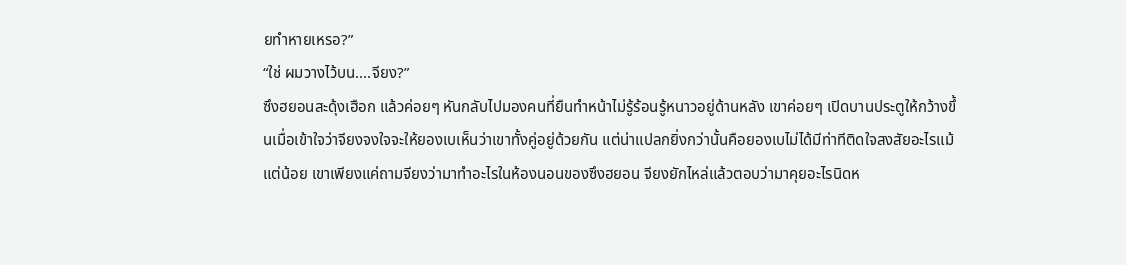ยทำหายเหรอ?”
“ใช่ ผมวางไว้บน....จียง?”
ซึงฮยอนสะดุ้งเฮือก แล้วค่อยๆ หันกลับไปมองคนที่ยืนทำหน้าไม่รู้ร้อนรู้หนาวอยู่ด้านหลัง เขาค่อยๆ เปิดบานประตูให้กว้างขึ้นเมื่อเข้าใจว่าจียงจงใจจะให้ยองเบเห็นว่าเขาทั้งคู่อยู่ด้วยกัน แต่น่าแปลกยิ่งกว่านั้นคือยองเบไม่ได้มีท่าทีติดใจสงสัยอะไรแม้แต่น้อย เขาเพียงแค่ถามจียงว่ามาทำอะไรในห้องนอนของซึงฮยอน จียงยักไหล่แล้วตอบว่ามาคุยอะไรนิดห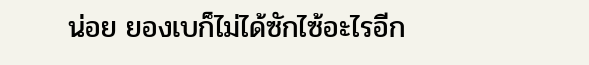น่อย ยองเบก็ไม่ได้ซักไซ้อะไรอีก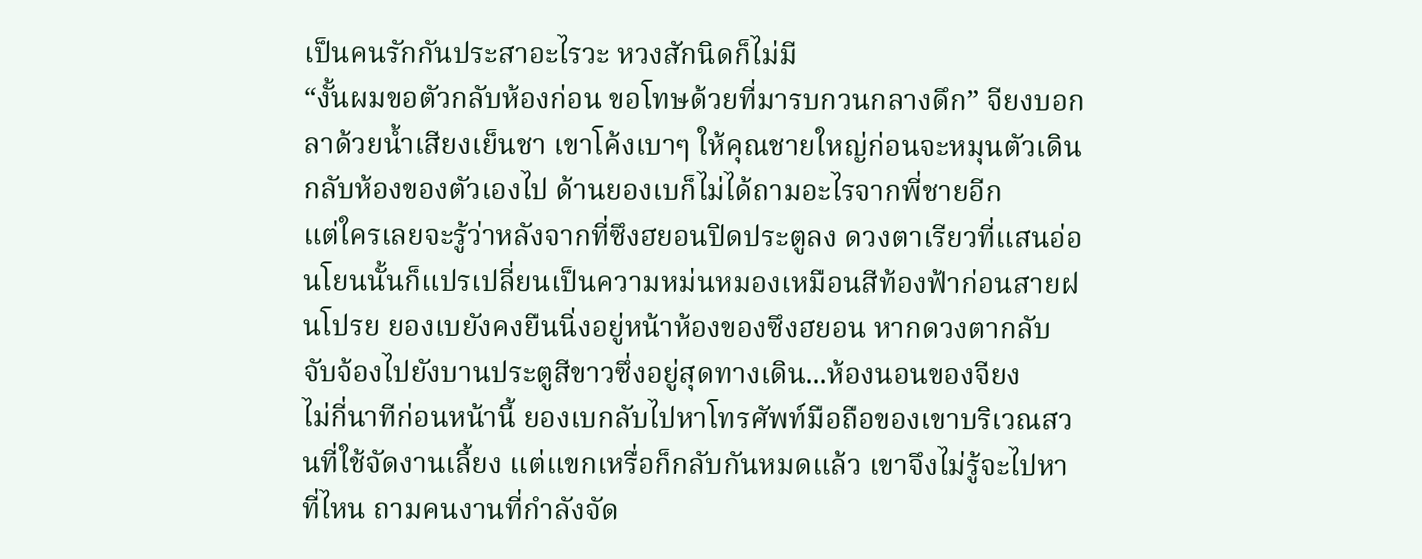เป็นคนรักกันประสาอะไรวะ หวงสักนิดก็ไม่มี
“งั้นผมขอตัวกลับห้องก่อน ขอโทษด้วยที่มารบกวนกลางดึก” จียงบอกลาด้วยน้ำเสียงเย็นชา เขาโค้งเบาๆ ให้คุณชายใหญ่ก่อนจะหมุนตัวเดินกลับห้องของตัวเองไป ด้านยองเบก็ไม่ได้ถามอะไรจากพี่ชายอีก
แต่ใครเลยจะรู้ว่าหลังจากที่ซึงฮยอนปิดประตูลง ดวงตาเรียวที่แสนอ่อนโยนนั้นก็แปรเปลี่ยนเป็นความหม่นหมองเหมือนสีท้องฟ้าก่อนสายฝนโปรย ยองเบยังคงยืนนิ่งอยู่หน้าห้องของซึงฮยอน หากดวงตากลับจับจ้องไปยังบานประตูสีขาวซึ่งอยู่สุดทางเดิน...ห้องนอนของจียง
ไม่กี่นาทีก่อนหน้านี้ ยองเบกลับไปหาโทรศัพท์มือถือของเขาบริเวณสวนที่ใช้จัดงานเลี้ยง แต่แขกเหรื่อก็กลับกันหมดแล้ว เขาจึงไม่รู้จะไปหาที่ไหน ถามคนงานที่กำลังจัด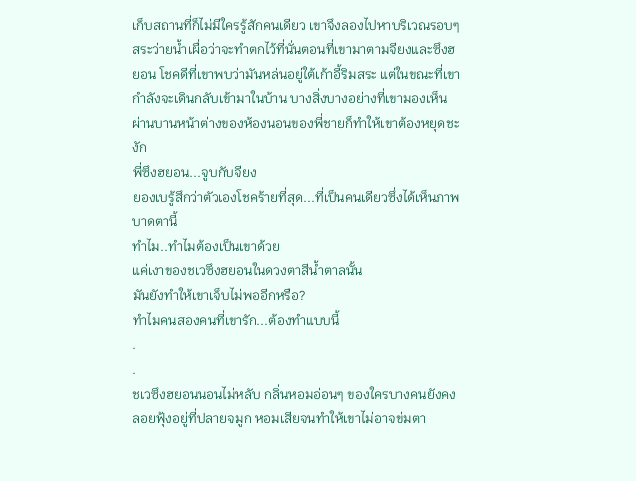เก็บสถานที่ก็ไม่มีใครรู้สักคนเดียว เขาจึงลองไปหาบริเวณรอบๆ สระว่ายน้ำเผื่อว่าจะทำตกไว้ที่นั่นตอนที่เขามาตามจียงและซึงฮยอน โชคดีที่เขาพบว่ามันหล่นอยู่ใต้เก้าอี้ริมสระ แต่ในขณะที่เขากำลังจะเดินกลับเข้ามาในบ้าน บางสิ่งบางอย่างที่เขามองเห็นผ่านบานหน้าต่างของห้องนอนของพี่ชายก็ทำให้เขาต้องหยุดชะงัก
พี่ซึงฮยอน...จูบกับจียง
ยองเบรู้สึกว่าตัวเองโชคร้ายที่สุด...ที่เป็นคนเดียวซึ่งได้เห็นภาพบาดตานี้
ทำไม..ทำไมต้องเป็นเขาด้วย
แค่เงาของชเวซึงฮยอนในดวงตาสีน้ำตาลนั้น
มันยังทำให้เขาเจ็บไม่พออีกหรือ?
ทำไมคนสองคนที่เขารัก...ต้องทำแบบนี้
.
.
ชเวซึงฮยอนนอนไม่หลับ กลิ่นหอมอ่อนๆ ของใครบางคนยังคงลอยฟุ้งอยู่ที่ปลายจมูก หอมเสียจนทำให้เขาไม่อาจข่มตา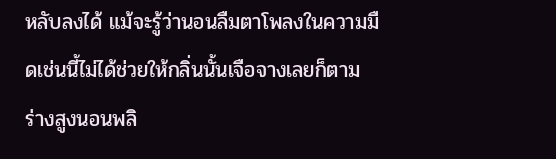หลับลงได้ แม้จะรู้ว่านอนลืมตาโพลงในความมืดเช่นนี้ไม่ได้ช่วยให้กลิ่นนั้นเจือจางเลยก็ตาม ร่างสูงนอนพลิ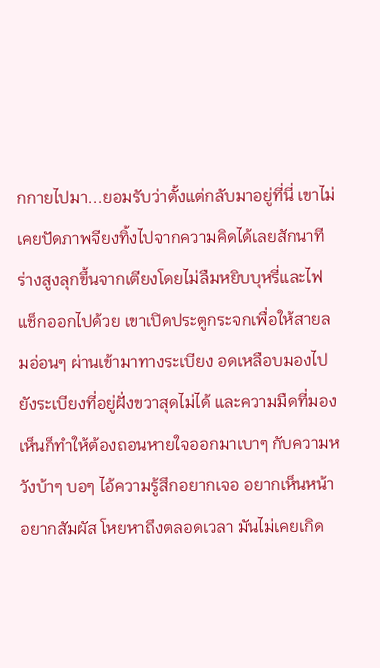กกายไปมา...ยอมรับว่าตั้งแต่กลับมาอยู่ที่นี่ เขาไม่เคยปัดภาพจียงทิ้งไปจากความคิดได้เลยสักนาที
ร่างสูงลุกขึ้นจากเตียงโดยไม่ลืมหยิบบุหรี่และไฟแช็กออกไปด้วย เขาเปิดประตูกระจกเพื่อให้สายลมอ่อนๆ ผ่านเข้ามาทางระเบียง อดเหลือบมองไปยังระเบียงที่อยู่ฝั่งขวาสุดไม่ได้ และความมืดที่มองเห็นก็ทำให้ต้องถอนหายใจออกมาเบาๆ กับความหวังบ้าๆ บอๆ ไอ้ความรู้สึกอยากเจอ อยากเห็นหน้า อยากสัมผัส โหยหาถึงตลอดเวลา มันไม่เคยเกิด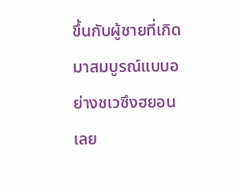ขึ้นกับผู้ชายที่เกิดมาสมบูรณ์แบบอย่างชเวซึงฮยอนเลย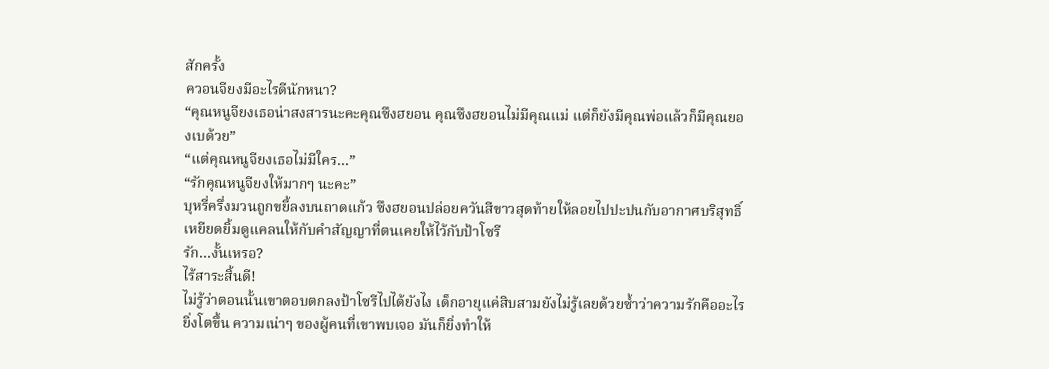สักครั้ง
ควอนจียงมีอะไรดีนักหนา?
“คุณหนูจียงเธอน่าสงสารนะคะคุณซึงฮยอน คุณซึงฮยอนไม่มีคุณแม่ แต่ก็ยังมีคุณพ่อแล้วก็มีคุณยองเบด้วย”
“แต่คุณหนูจียงเธอไม่มีใคร...”
“รักคุณหนูจียงให้มากๆ นะคะ”
บุหรี่ครึ่งมวนถูกขยี้ลงบนถาดแก้ว ซึงฮยอนปล่อยควันสีขาวสุดท้ายให้ลอยไปปะปนกับอากาศบริสุทธิ์ เหยียดยิ้มดูแคลนให้กับคำสัญญาที่ตนเคยให้ไว้กับป้าโซรี
รัก...งั้นเหรอ?
ไร้สาระสิ้นดี!
ไม่รู้ว่าตอนนั้นเขาตอบตกลงป้าโซรีไปได้ยังไง เด็กอายุแค่สิบสามยังไม่รู้เลยด้วยซ้ำว่าความรักคืออะไร ยิ่งโตขึ้น ความเน่าๆ ของผู้คนที่เขาพบเจอ มันก็ยิ่งทำให้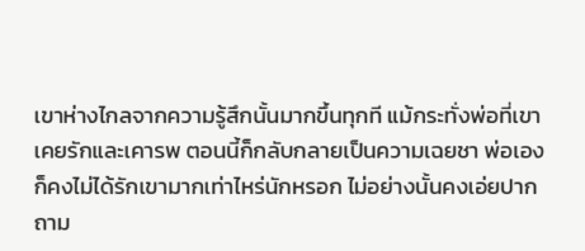เขาห่างไกลจากความรู้สึกนั้นมากขึ้นทุกที แม้กระทั่งพ่อที่เขาเคยรักและเคารพ ตอนนี้ก็กลับกลายเป็นความเฉยชา พ่อเองก็คงไม่ได้รักเขามากเท่าไหร่นักหรอก ไม่อย่างนั้นคงเอ่ยปากถาม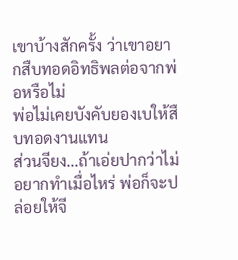เขาบ้างสักครั้ง ว่าเขาอยากสืบทอดอิทธิพลต่อจากพ่อหรือไม่
พ่อไม่เคยบังคับยองเบให้สืบทอดงานแทน
ส่วนจียง...ถ้าเอ่ยปากว่าไม่อยากทำเมื่อไหร่ พ่อก็จะปล่อยให้จี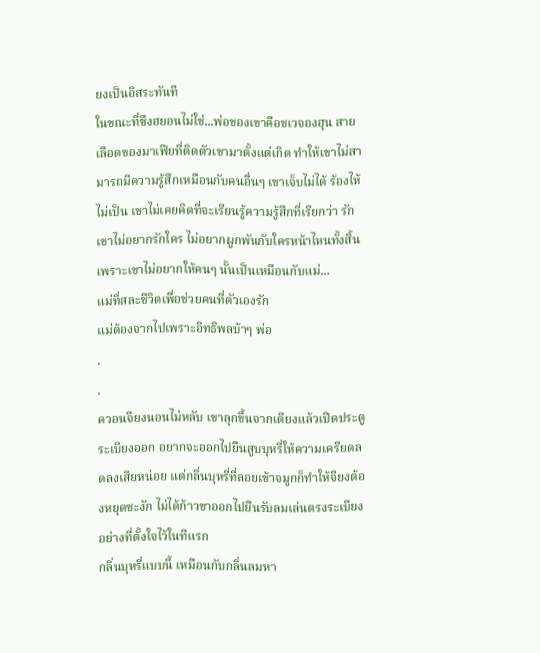ยงเป็นอิสระทันที
ในขณะที่ซึงฮยอนไม่ใช่...พ่อของเขาคือชเวจองฮุน สายเลือดของมาเฟียที่ติดตัวเขามาตั้งแต่เกิด ทำให้เขาไม่สามารถมีความรู้สึกเหมือนกับคนอื่นๆ เขาเจ็บไม่ได้ ร้องไห้ไม่เป็น เขาไม่เคยคิดที่จะเรียนรู้ความรู้สึกที่เรียกว่า รัก เขาไม่อยากรักใคร ไม่อยากผูกพันกับใครหน้าไหนทั้งสิ้น เพราะเขาไม่อยากให้คนๆ นั้นเป็นเหมือนกับแม่...
แม่ที่สละชีวิตเพื่อช่วยคนที่ตัวเองรัก
แม่ต้องจากไปเพราะอิทธิพลบ้าๆ พ่อ
.
.
ควอนจียงนอนไม่หลับ เขาลุกขึ้นจากเตียงแล้วเปิดประตูระเบียงออก อยากจะออกไปยืนสูบบุหรี่ให้ความเครียดลดลงเสียหน่อย แต่กลิ่นบุหรี่ที่ลอยเข้าจมูกก็ทำให้จียงต้องหยุดชะงัก ไม่ได้ก้าวขาออกไปยืนรับลมเล่นตรงระเบียงอย่างที่ตั้งใจไว้ในทีแรก
กลิ่นบุหรี่แบบนี้ เหมือนกับกลิ่นลมหา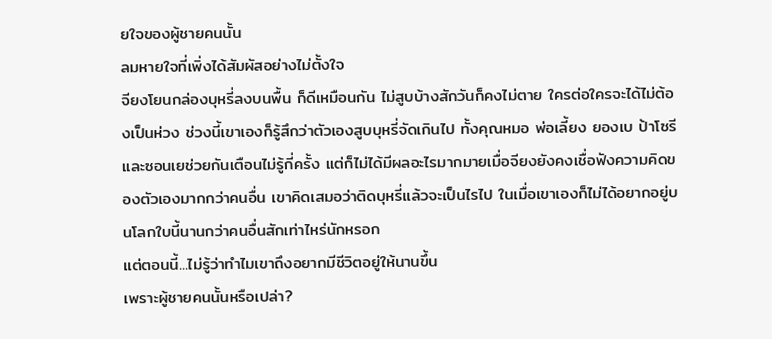ยใจของผู้ชายคนนั้น
ลมหายใจที่เพิ่งได้สัมผัสอย่างไม่ตั้งใจ
จียงโยนกล่องบุหรี่ลงบนพื้น ก็ดีเหมือนกัน ไม่สูบบ้างสักวันก็คงไม่ตาย ใครต่อใครจะได้ไม่ต้องเป็นห่วง ช่วงนี้เขาเองก็รู้สึกว่าตัวเองสูบบุหรี่จัดเกินไป ทั้งคุณหมอ พ่อเลี้ยง ยองเบ ป้าโซรี และซอนเยช่วยกันเตือนไม่รู้กี่ครั้ง แต่ก็ไม่ได้มีผลอะไรมากมายเมื่อจียงยังคงเชื่อฟังความคิดของตัวเองมากกว่าคนอื่น เขาคิดเสมอว่าติดบุหรี่แล้วจะเป็นไรไป ในเมื่อเขาเองก็ไม่ได้อยากอยู่บนโลกใบนี้นานกว่าคนอื่นสักเท่าไหร่นักหรอก
แต่ตอนนี้...ไม่รู้ว่าทำไมเขาถึงอยากมีชีวิตอยู่ให้นานขึ้น
เพราะผู้ชายคนนั้นหรือเปล่า?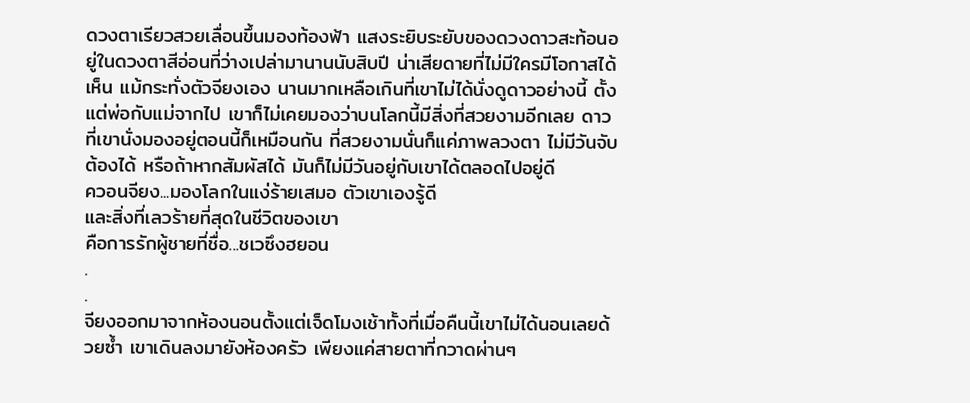ดวงตาเรียวสวยเลื่อนขึ้นมองท้องฟ้า แสงระยิบระยับของดวงดาวสะท้อนอยู่ในดวงตาสีอ่อนที่ว่างเปล่ามานานนับสิบปี น่าเสียดายที่ไม่มีใครมีโอกาสได้เห็น แม้กระทั่งตัวจียงเอง นานมากเหลือเกินที่เขาไม่ได้นั่งดูดาวอย่างนี้ ตั้งแต่พ่อกับแม่จากไป เขาก็ไม่เคยมองว่าบนโลกนี้มีสิ่งที่สวยงามอีกเลย ดาวที่เขานั่งมองอยู่ตอนนี้ก็เหมือนกัน ที่สวยงามนั่นก็แค่ภาพลวงตา ไม่มีวันจับต้องได้ หรือถ้าหากสัมผัสได้ มันก็ไม่มีวันอยู่กับเขาได้ตลอดไปอยู่ดี
ควอนจียง...มองโลกในแง่ร้ายเสมอ ตัวเขาเองรู้ดี
และสิ่งที่เลวร้ายที่สุดในชีวิตของเขา
คือการรักผู้ชายที่ชื่อ...ชเวซึงฮยอน
.
.
จียงออกมาจากห้องนอนตั้งแต่เจ็ดโมงเช้าทั้งที่เมื่อคืนนี้เขาไม่ได้นอนเลยด้วยซ้ำ เขาเดินลงมายังห้องครัว เพียงแค่สายตาที่กวาดผ่านๆ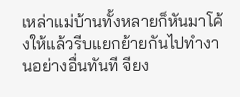เหล่าแม่บ้านทั้งหลายก็หันมาโค้งให้แล้วรีบแยกย้ายกันไปทำงานอย่างอื่นทันที จียง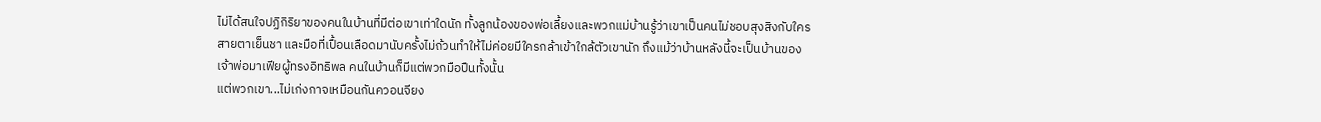ไม่ได้สนใจปฏิกิริยาของคนในบ้านที่มีต่อเขาเท่าใดนัก ทั้งลูกน้องของพ่อเลี้ยงและพวกแม่บ้านรู้ว่าเขาเป็นคนไม่ชอบสุงสิงกับใคร สายตาเย็นชา และมือที่เปื้อนเลือดมานับครั้งไม่ถ้วนทำให้ไม่ค่อยมีใครกล้าเข้าใกล้ตัวเขานัก ถึงแม้ว่าบ้านหลังนี้จะเป็นบ้านของเจ้าพ่อมาเฟียผู้ทรงอิทธิพล คนในบ้านก็มีแต่พวกมือปืนทั้งนั้น
แต่พวกเขา...ไม่เก่งกาจเหมือนกันควอนจียง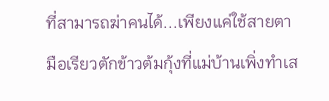ที่สามารถฆ่าคนได้...เพียงแค่ใช้สายตา
มือเรียวตักข้าวต้มกุ้งที่แม่บ้านเพิ่งทำเส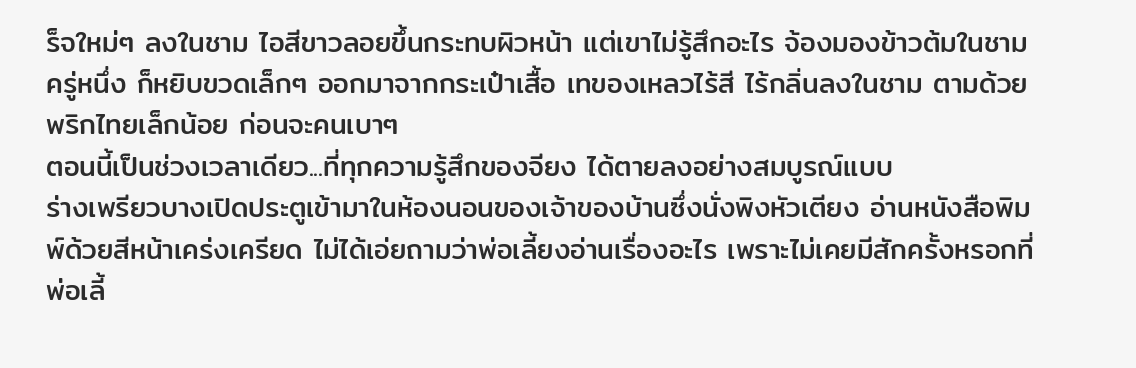ร็จใหม่ๆ ลงในชาม ไอสีขาวลอยขึ้นกระทบผิวหน้า แต่เขาไม่รู้สึกอะไร จ้องมองข้าวต้มในชามครู่หนึ่ง ก็หยิบขวดเล็กๆ ออกมาจากกระเป๋าเสื้อ เทของเหลวไร้สี ไร้กลิ่นลงในชาม ตามด้วยพริกไทยเล็กน้อย ก่อนจะคนเบาๆ
ตอนนี้เป็นช่วงเวลาเดียว...ที่ทุกความรู้สึกของจียง ได้ตายลงอย่างสมบูรณ์แบบ
ร่างเพรียวบางเปิดประตูเข้ามาในห้องนอนของเจ้าของบ้านซึ่งนั่งพิงหัวเตียง อ่านหนังสือพิมพ์ด้วยสีหน้าเคร่งเครียด ไม่ได้เอ่ยถามว่าพ่อเลี้ยงอ่านเรื่องอะไร เพราะไม่เคยมีสักครั้งหรอกที่พ่อเลี้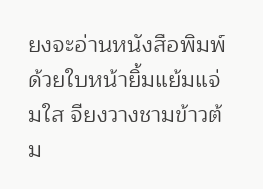ยงจะอ่านหนังสือพิมพ์ด้วยใบหน้ายิ้มแย้มแจ่มใส จียงวางชามข้าวต้ม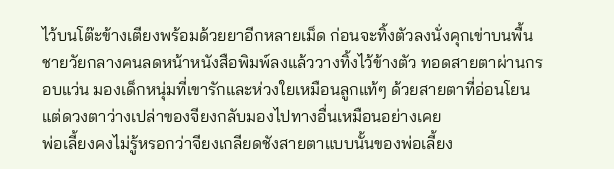ไว้บนโต๊ะข้างเตียงพร้อมด้วยยาอีกหลายเม็ด ก่อนจะทิ้งตัวลงนั่งคุกเข่าบนพื้น
ชายวัยกลางคนลดหน้าหนังสือพิมพ์ลงแล้ววางทิ้งไว้ข้างตัว ทอดสายตาผ่านกรอบแว่น มองเด็กหนุ่มที่เขารักและห่วงใยเหมือนลูกแท้ๆ ด้วยสายตาที่อ่อนโยน แต่ดวงตาว่างเปล่าของจียงกลับมองไปทางอื่นเหมือนอย่างเคย
พ่อเลี้ยงคงไม่รู้หรอกว่าจียงเกลียดชังสายตาแบบนั้นของพ่อเลี้ยง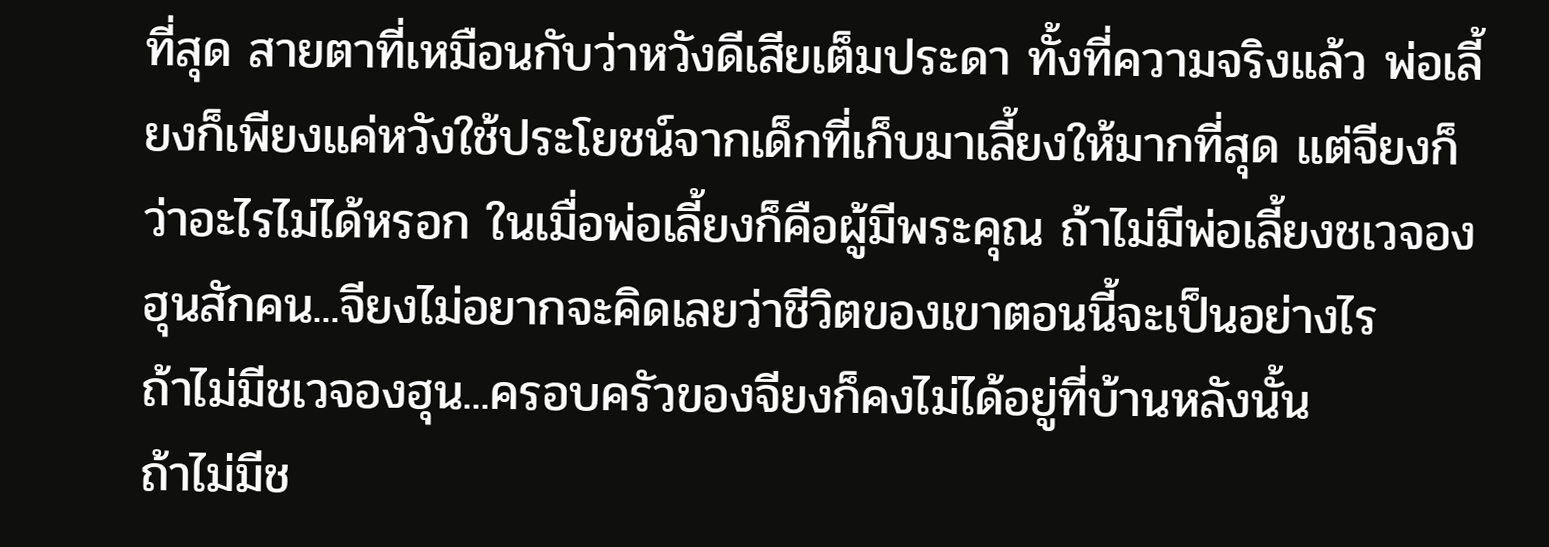ที่สุด สายตาที่เหมือนกับว่าหวังดีเสียเต็มประดา ทั้งที่ความจริงแล้ว พ่อเลี้ยงก็เพียงแค่หวังใช้ประโยชน์จากเด็กที่เก็บมาเลี้ยงให้มากที่สุด แต่จียงก็ว่าอะไรไม่ได้หรอก ในเมื่อพ่อเลี้ยงก็คือผู้มีพระคุณ ถ้าไม่มีพ่อเลี้ยงชเวจองฮุนสักคน...จียงไม่อยากจะคิดเลยว่าชีวิตของเขาตอนนี้จะเป็นอย่างไร
ถ้าไม่มีชเวจองฮุน...ครอบครัวของจียงก็คงไม่ได้อยู่ที่บ้านหลังนั้น
ถ้าไม่มีช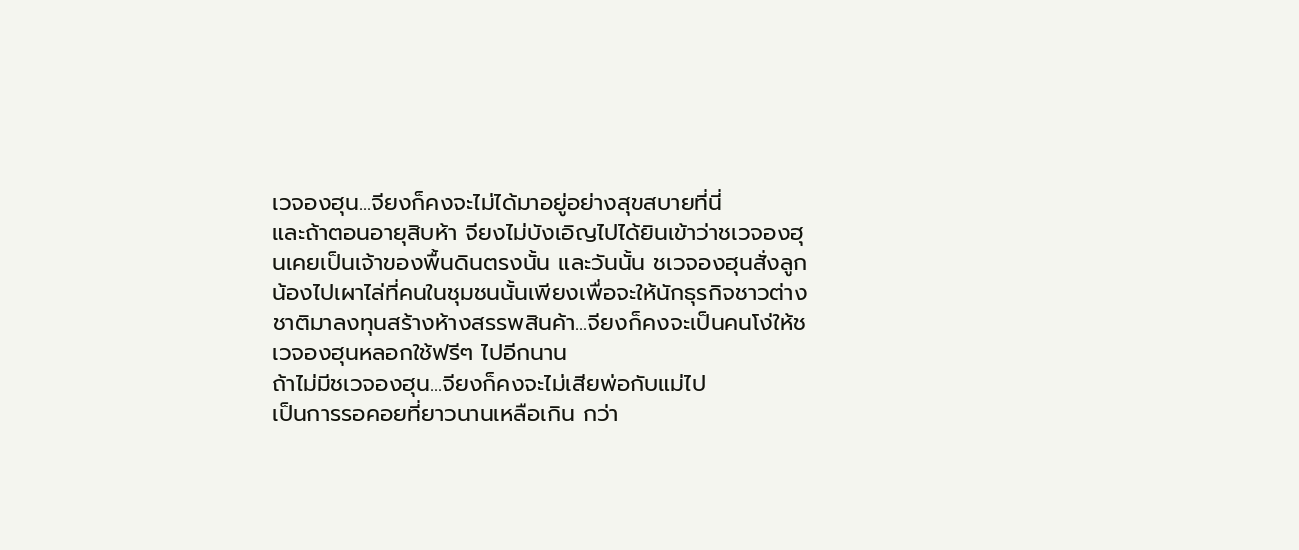เวจองฮุน...จียงก็คงจะไม่ได้มาอยู่อย่างสุขสบายที่นี่
และถ้าตอนอายุสิบห้า จียงไม่บังเอิญไปได้ยินเข้าว่าชเวจองฮุนเคยเป็นเจ้าของพื้นดินตรงนั้น และวันนั้น ชเวจองฮุนสั่งลูกน้องไปเผาไล่ที่คนในชุมชนนั้นเพียงเพื่อจะให้นักธุรกิจชาวต่างชาติมาลงทุนสร้างห้างสรรพสินค้า...จียงก็คงจะเป็นคนโง่ให้ชเวจองฮุนหลอกใช้ฟรีๆ ไปอีกนาน
ถ้าไม่มีชเวจองฮุน...จียงก็คงจะไม่เสียพ่อกับแม่ไป
เป็นการรอคอยที่ยาวนานเหลือเกิน กว่า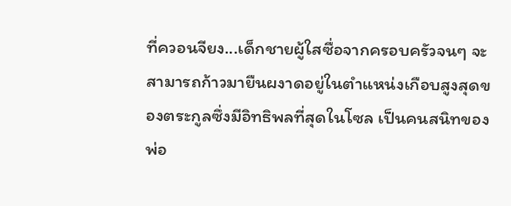ที่ควอนจียง...เด็กชายผู้ใสซื่อจากครอบครัวจนๆ จะสามารถก้าวมายืนผงาดอยู่ในตำแหน่งเกือบสูงสุดของตระกูลซึ่งมีอิทธิพลที่สุดในโซล เป็นคนสนิทของพ่อ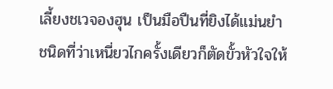เลี้ยงชเวจองฮุน เป็นมือปืนที่ยิงได้แม่นยำชนิดที่ว่าเหนี่ยวไกครั้งเดียวก็ตัดขั้วหัวใจให้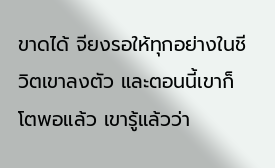ขาดได้ จียงรอให้ทุกอย่างในชีวิตเขาลงตัว และตอนนี้เขาก็โตพอแล้ว เขารู้แล้วว่า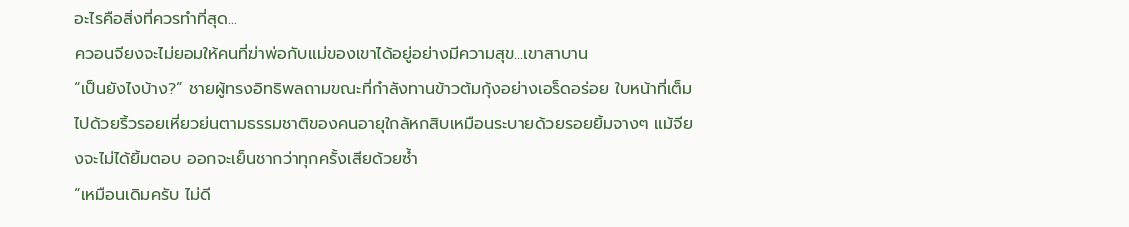อะไรคือสิ่งที่ควรทำที่สุด...
ควอนจียงจะไม่ยอมให้คนที่ฆ่าพ่อกับแม่ของเขาได้อยู่อย่างมีความสุข...เขาสาบาน
“เป็นยังไงบ้าง?” ชายผู้ทรงอิทธิพลถามขณะที่กำลังทานข้าวต้มกุ้งอย่างเอร็ดอร่อย ใบหน้าที่เต็มไปด้วยริ้วรอยเหี่ยวย่นตามธรรมชาติของคนอายุใกล้หกสิบเหมือนระบายด้วยรอยยิ้มจางๆ แม้จียงจะไม่ได้ยิ้มตอบ ออกจะเย็นชากว่าทุกครั้งเสียด้วยซ้ำ
“เหมือนเดิมครับ ไม่ดี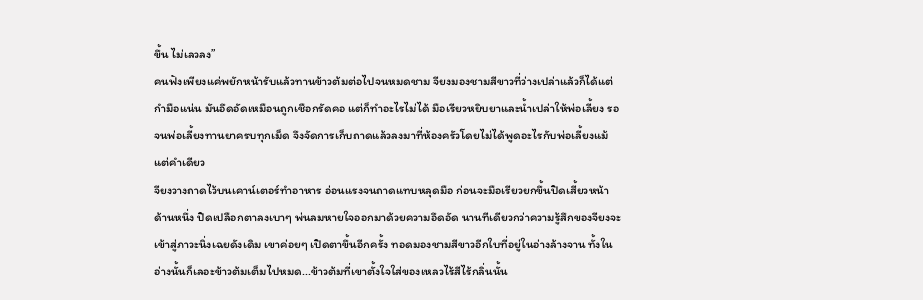ขึ้น ไม่เลวลง”
คนฟังเพียงแค่พยักหน้ารับแล้วทานข้าวต้มต่อไปจนหมดชาม จียงมองชามสีขาวที่ว่างเปล่าแล้วก็ได้แต่กำมือแน่น มันอึดอัดเหมือนถูกเชือกรัดคอ แต่ก็ทำอะไรไม่ได้ มือเรียวหยิบยาและน้ำเปล่าให้พ่อเลี้ยง รอจนพ่อเลี้ยงทานยาครบทุกเม็ด จึงจัดการเก็บถาดแล้วลงมาที่ห้องครัวโดยไม่ได้พูดอะไรกับพ่อเลี้ยงแม้แต่คำเดียว
จียงวางถาดไว้บนเคาน์เตอร์ทำอาหาร อ่อนแรงจนถาดแทบหลุดมือ ก่อนจะมือเรียวยกขึ้นปิดเสี้ยวหน้าด้านหนึ่ง ปิดเปลือกตาลงเบาๆ พ่นลมหายใจออกมาด้วยความอึดอัด นานทีเดียวกว่าความรู้สึกของจียงจะเข้าสู่ภาวะนิ่งเฉยดังเดิม เขาค่อยๆ เปิดตาขึ้นอีกครั้ง ทอดมองชามสีขาวอีกใบที่อยู่ในอ่างล้างจาน ทั้งในอ่างนั้นก็เลอะข้าวต้มเต็มไปหมด...ข้าวต้มที่เขาตั้งใจใส่ของเหลวไร้สีไร้กลิ่นนั้น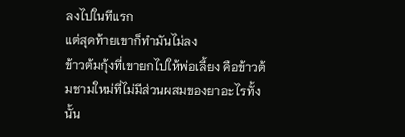ลงไปในทีแรก
แต่สุดท้ายเขาก็ทำมันไม่ลง
ข้าวต้มกุ้งที่เขายกไปให้พ่อเลี้ยง คือข้าวต้มชามใหม่ที่ไม่มีส่วนผสมของยาอะไรทั้งนั้น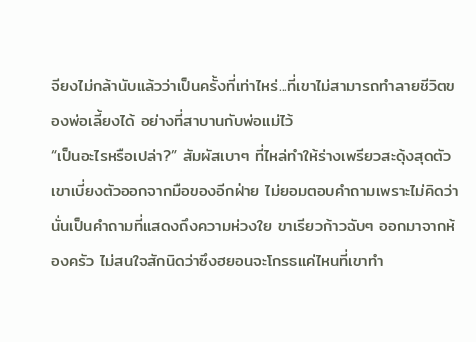จียงไม่กล้านับแล้วว่าเป็นครั้งที่เท่าไหร่...ที่เขาไม่สามารถทำลายชีวิตของพ่อเลี้ยงได้ อย่างที่สาบานกับพ่อแม่ไว้
“เป็นอะไรหรือเปล่า?” สัมผัสเบาๆ ที่ไหล่ทำให้ร่างเพรียวสะดุ้งสุดตัว เขาเบี่ยงตัวออกจากมือของอีกฝ่าย ไม่ยอมตอบคำถามเพราะไม่คิดว่านั่นเป็นคำถามที่แสดงถึงความห่วงใย ขาเรียวก้าวฉับๆ ออกมาจากห้องครัว ไม่สนใจสักนิดว่าซึงฮยอนจะโกรธแค่ไหนที่เขาทำ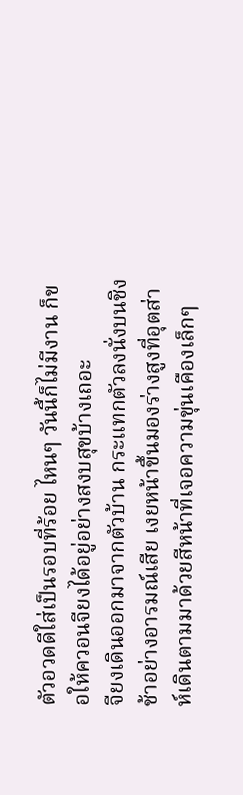ตัวอวดดีใส่เป็นรอบที่ร้อย ไหนๆ วันนี้ก็ไม่มีงาน ก็ขอให้ควอนจียงได้อยู่อย่างสงบสุขบ้างเถอะ
จียงเดินออกมาจากตัวบ้าน กระแทกตัวลงนั่งบนชิงช้าอย่างอารมณ์เสีย เงยหน้าขึ้นมองร่างสูงที่อุตส่าห์เดินตามมาด้วยสีหน้าที่เจอความขุ่นเคืองเล็กๆ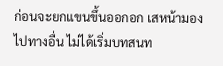ก่อนจะยกแขนขึ้นออกอก เสหน้ามองไปทางอื่น ไม่ได้เริ่มบทสนท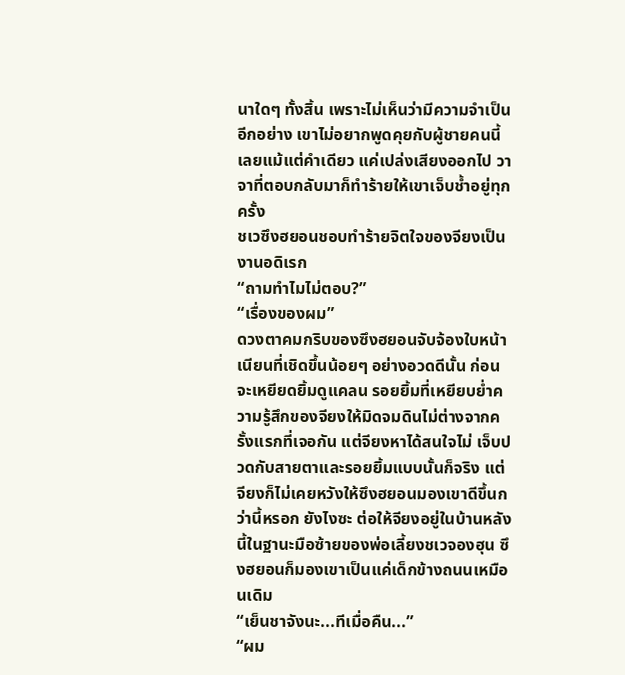นาใดๆ ทั้งสิ้น เพราะไม่เห็นว่ามีความจำเป็น อีกอย่าง เขาไม่อยากพูดคุยกับผู้ชายคนนี้เลยแม้แต่คำเดียว แค่เปล่งเสียงออกไป วาจาที่ตอบกลับมาก็ทำร้ายให้เขาเจ็บช้ำอยู่ทุกครั้ง
ชเวซึงฮยอนชอบทำร้ายจิตใจของจียงเป็นงานอดิเรก
“ถามทำไมไม่ตอบ?”
“เรื่องของผม”
ดวงตาคมกริบของซึงฮยอนจับจ้องใบหน้าเนียนที่เชิดขึ้นน้อยๆ อย่างอวดดีนั้น ก่อนจะเหยียดยิ้มดูแคลน รอยยิ้มที่เหยียบย่ำความรู้สึกของจียงให้มิดจมดินไม่ต่างจากครั้งแรกที่เจอกัน แต่จียงหาได้สนใจไม่ เจ็บปวดกับสายตาและรอยยิ้มแบบนั้นก็จริง แต่จียงก็ไม่เคยหวังให้ซึงฮยอนมองเขาดีขึ้นกว่านี้หรอก ยังไงซะ ต่อให้จียงอยู่ในบ้านหลังนี้ในฐานะมือซ้ายของพ่อเลี้ยงชเวจองฮุน ซึงฮยอนก็มองเขาเป็นแค่เด็กข้างถนนเหมือนเดิม
“เย็นชาจังนะ...ทีเมื่อคืน...”
“ผม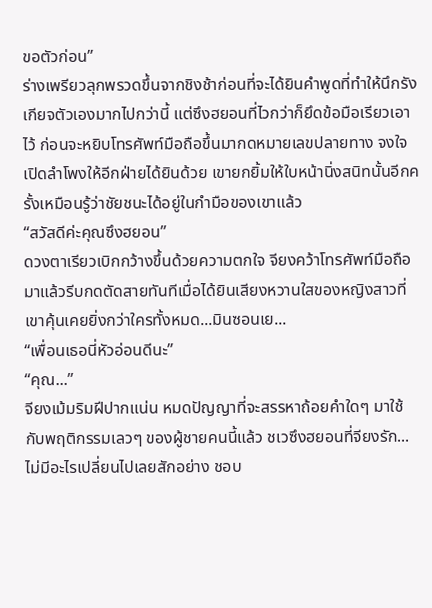ขอตัวก่อน”
ร่างเพรียวลุกพรวดขึ้นจากชิงช้าก่อนที่จะได้ยินคำพูดที่ทำให้นึกรังเกียจตัวเองมากไปกว่านี้ แต่ซึงฮยอนที่ไวกว่าก็ยึดข้อมือเรียวเอาไว้ ก่อนจะหยิบโทรศัพท์มือถือขึ้นมากดหมายเลขปลายทาง จงใจเปิดลำโพงให้อีกฝ่ายได้ยินด้วย เขายกยิ้มให้ใบหน้านิ่งสนิทนั้นอีกครั้งเหมือนรู้ว่าชัยชนะได้อยู่ในกำมือของเขาแล้ว
“สวัสดีค่ะคุณซึงฮยอน”
ดวงตาเรียวเบิกกว้างขึ้นด้วยความตกใจ จียงคว้าโทรศัพท์มือถือมาแล้วรีบกดตัดสายทันทีเมื่อได้ยินเสียงหวานใสของหญิงสาวที่เขาคุ้นเคยยิ่งกว่าใครทั้งหมด...มินซอนเย...
“เพื่อนเธอนี่หัวอ่อนดีนะ”
“คุณ...”
จียงเม้มริมฝีปากแน่น หมดปัญญาที่จะสรรหาถ้อยคำใดๆ มาใช้กับพฤติกรรมเลวๆ ของผู้ชายคนนี้แล้ว ชเวซึงฮยอนที่จียงรัก...ไม่มีอะไรเปลี่ยนไปเลยสักอย่าง ชอบ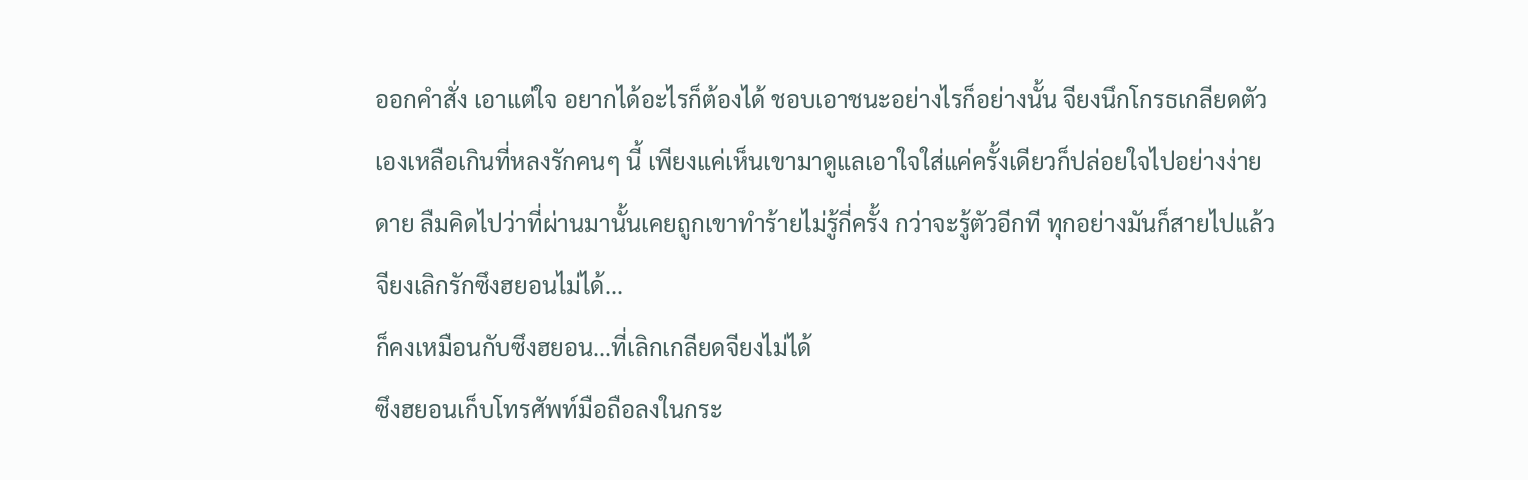ออกคำสั่ง เอาแต่ใจ อยากได้อะไรก็ต้องได้ ชอบเอาชนะอย่างไรก็อย่างนั้น จียงนึกโกรธเกลียดตัวเองเหลือเกินที่หลงรักคนๆ นี้ เพียงแค่เห็นเขามาดูแลเอาใจใส่แค่ครั้งเดียวก็ปล่อยใจไปอย่างง่ายดาย ลืมคิดไปว่าที่ผ่านมานั้นเคยถูกเขาทำร้ายไม่รู้กี่ครั้ง กว่าจะรู้ตัวอีกที ทุกอย่างมันก็สายไปแล้ว
จียงเลิกรักซึงฮยอนไม่ได้...
ก็คงเหมือนกับซึงฮยอน...ที่เลิกเกลียดจียงไม่ได้
ซึงฮยอนเก็บโทรศัพท์มือถือลงในกระ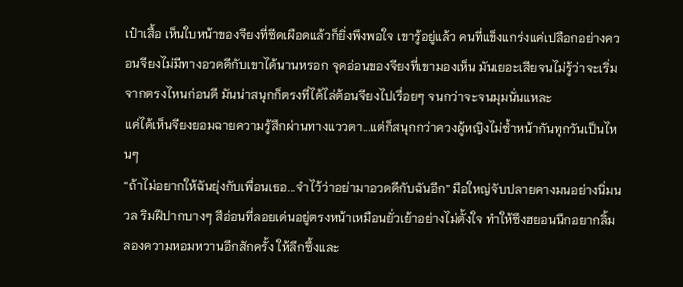เป๋าเสื้อ เห็นใบหน้าของจียงที่ซีดเผือดแล้วก็ยิ่งพึงพอใจ เขารู้อยู่แล้ว คนที่แข็งแกร่งแค่เปลือกอย่างควอนจียงไม่มีทางอวดดีกับเขาได้นานหรอก จุดอ่อนของจียงที่เขามองเห็น มันเยอะเสียจนไม่รู้ว่าจะเริ่มจากตรงไหนก่อนดี มันน่าสนุกก็ตรงที่ได้ไล่ต้อนจียงไปเรื่อยๆ จนกว่าจะจนมุมนั่นแหละ
แค่ได้เห็นจียงยอมฉายความรู้สึกผ่านทางแววตา...แต่ก็สนุกกว่าควงผู้หญิงไม่ซ้ำหน้ากันทุกวันเป็นไหนๆ
“ถ้าไม่อยากให้ฉันยุ่งกับเพื่อนเธอ...จำไว้ว่าอย่ามาอวดดีกับฉันอีก” มือใหญ่จับปลายคางมนอย่างนิ่มนวล ริมฝีปากบางๆ สีอ่อนที่ลอยเด่นอยู่ตรงหน้าเหมือนยั่วเย้าอย่างไม่ตั้งใจ ทำให้ซึงฮยอนนึกอยากลิ้มลองความหอมหวานอีกสักครั้ง ให้ลึกซึ้งและ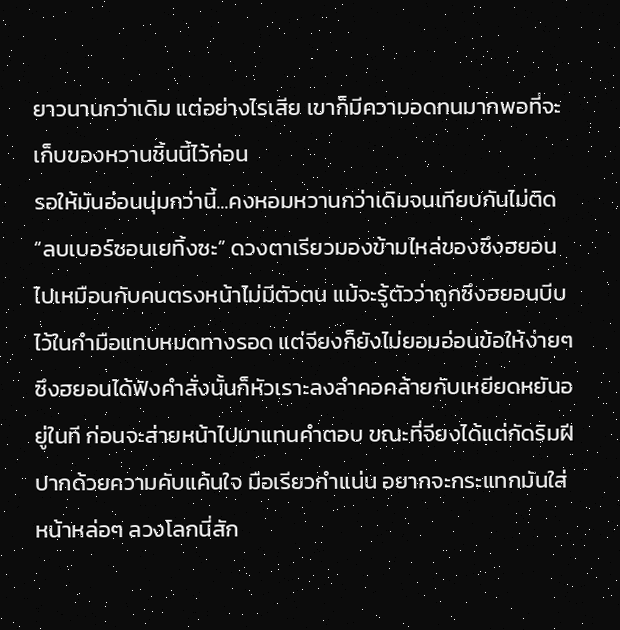ยาวนานกว่าเดิม แต่อย่างไรเสีย เขาก็มีความอดทนมากพอที่จะเก็บของหวานชิ้นนี้ไว้ก่อน
รอให้มันอ่อนนุ่มกว่านี้...คงหอมหวานกว่าเดิมจนเทียบกันไม่ติด
“ลบเบอร์ซอนเยทิ้งซะ” ดวงตาเรียวมองข้ามไหล่ของซึงฮยอนไปเหมือนกับคนตรงหน้าไม่มีตัวตน แม้จะรู้ตัวว่าถูกซึงฮยอนบีบไว้ในกำมือแทบหมดทางรอด แต่จียงก็ยังไม่ยอมอ่อนข้อให้ง่ายๆ
ซึงฮยอนได้ฟังคำสั่งนั้นก็หัวเราะลงลำคอคล้ายกับเหยียดหยันอยู่ในที ก่อนจะส่ายหน้าไปมาแทนคำตอบ ขณะที่จียงได้แต่กัดริมฝีปากด้วยความคับแค้นใจ มือเรียวกำแน่น อยากจะกระแทกมันใส่หน้าหล่อๆ ลวงโลกนี่สัก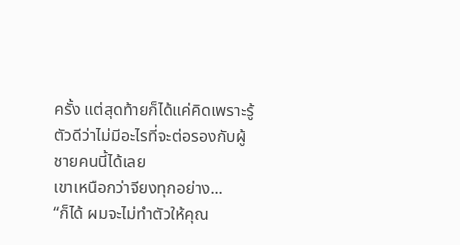ครั้ง แต่สุดท้ายก็ได้แค่คิดเพราะรู้ตัวดีว่าไม่มีอะไรที่จะต่อรองกับผู้ชายคนนี้ได้เลย
เขาเหนือกว่าจียงทุกอย่าง...
“ก็ได้ ผมจะไม่ทำตัวให้คุณ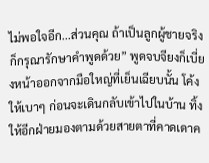ไม่พอใจอีก...ส่วนคุณ ถ้าเป็นลูกผู้ชายจริงก็กรุณารักษาคำพูดด้วย” พูดจบจียงก็เบี่ยงหน้าออกจากมือใหญ่ที่เย็นเฉียบนั้น โค้งให้เบาๆ ก่อนจะเดินกลับเข้าไปในบ้าน ทิ้งให้อีกฝ่ายมองตามด้วยสายตาที่คาดเดาค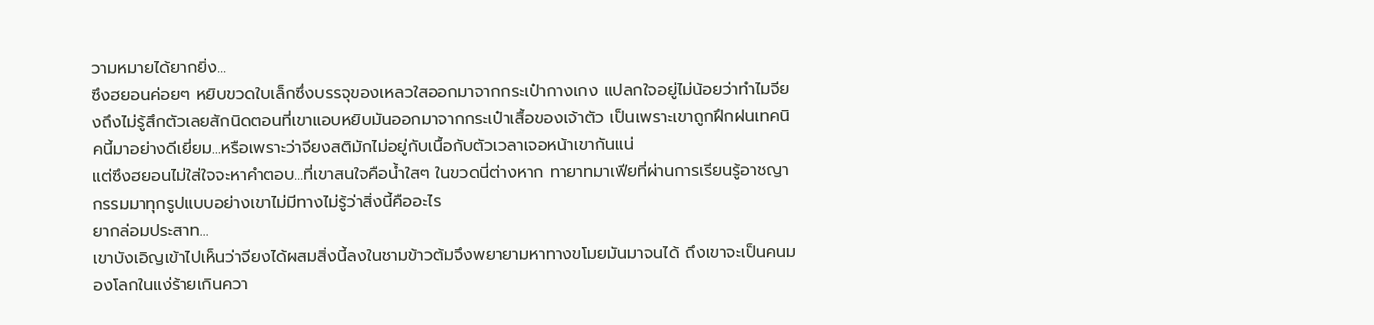วามหมายได้ยากยิ่ง...
ซึงฮยอนค่อยๆ หยิบขวดใบเล็กซึ่งบรรจุของเหลวใสออกมาจากกระเป๋ากางเกง แปลกใจอยู่ไม่น้อยว่าทำไมจียงถึงไม่รู้สึกตัวเลยสักนิดตอนที่เขาแอบหยิบมันออกมาจากกระเป๋าเสื้อของเจ้าตัว เป็นเพราะเขาถูกฝึกฝนเทคนิคนี้มาอย่างดีเยี่ยม...หรือเพราะว่าจียงสติมักไม่อยู่กับเนื้อกับตัวเวลาเจอหน้าเขากันแน่
แต่ซึงฮยอนไม่ใส่ใจจะหาคำตอบ...ที่เขาสนใจคือน้ำใสๆ ในขวดนี่ต่างหาก ทายาทมาเฟียที่ผ่านการเรียนรู้อาชญากรรมมาทุกรูปแบบอย่างเขาไม่มีทางไม่รู้ว่าสิ่งนี้คืออะไร
ยากล่อมประสาท...
เขาบังเอิญเข้าไปเห็นว่าจียงได้ผสมสิ่งนี้ลงในชามข้าวต้มจึงพยายามหาทางขโมยมันมาจนได้ ถึงเขาจะเป็นคนมองโลกในแง่ร้ายเกินควา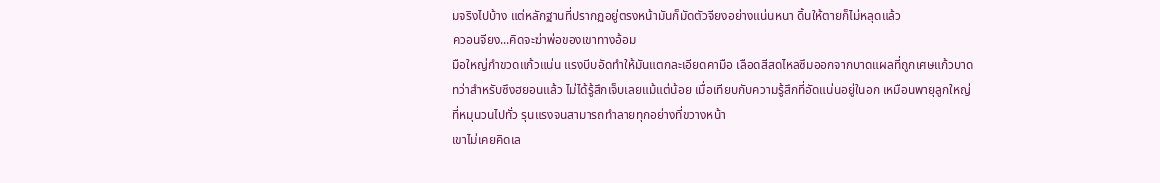มจริงไปบ้าง แต่หลักฐานที่ปรากฏอยู่ตรงหน้ามันก็มัดตัวจียงอย่างแน่นหนา ดิ้นให้ตายก็ไม่หลุดแล้ว
ควอนจียง...คิดจะฆ่าพ่อของเขาทางอ้อม
มือใหญ่กำขวดแก้วแน่น แรงบีบอัดทำให้มันแตกละเอียดคามือ เลือดสีสดไหลซึมออกจากบาดแผลที่ถูกเศษแก้วบาด ทว่าสำหรับซึงฮยอนแล้ว ไม่ได้รู้สึกเจ็บเลยแม้แต่น้อย เมื่อเทียบกับความรู้สึกที่อัดแน่นอยู่ในอก เหมือนพายุลูกใหญ่ที่หมุนวนไปทั่ว รุนแรงจนสามารถทำลายทุกอย่างที่ขวางหน้า
เขาไม่เคยคิดเล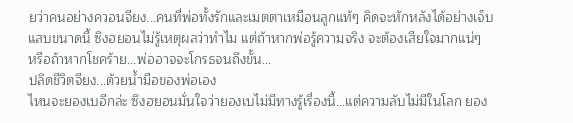ยว่าคนอย่างควอนจียง...คนที่พ่อทั้งรักและเมตตาเหมือนลูกแท้ๆ คิดจะหักหลังได้อย่างเจ็บแสบขนาดนี้ ซึงฮยอนไม่รู้เหตุผลว่าทำไม แต่ถ้าหากพ่อรู้ความจริง จะต้องเสียใจมากแน่ๆ
หรือถ้าหากโชคร้าย...พ่ออาจจะโกรธจนถึงขั้น...
ปลิดชีวิตจียง...ด้วยน้ำมือของพ่อเอง
ไหนจะยองเบอีกล่ะ ซึงฮยอนมั่นใจว่ายองเบไม่มีทางรู้เรื่องนี้...แต่ความลับไม่มีในโลก ยอง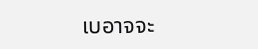เบอาจจะ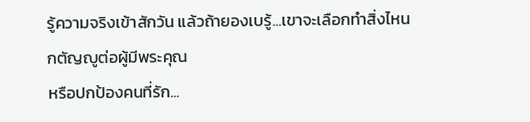รู้ความจริงเข้าสักวัน แล้วถ้ายองเบรู้...เขาจะเลือกทำสิ่งไหน
กตัญญูต่อผู้มีพระคุณ
หรือปกป้องคนที่รัก...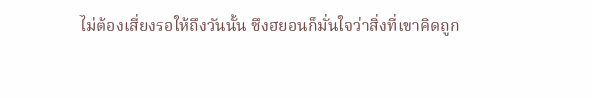ไม่ต้องเสี่ยงรอให้ถึงวันนั้น ซึงฮยอนก็มั่นใจว่าสิ่งที่เขาคิดถูก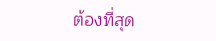ต้องที่สุด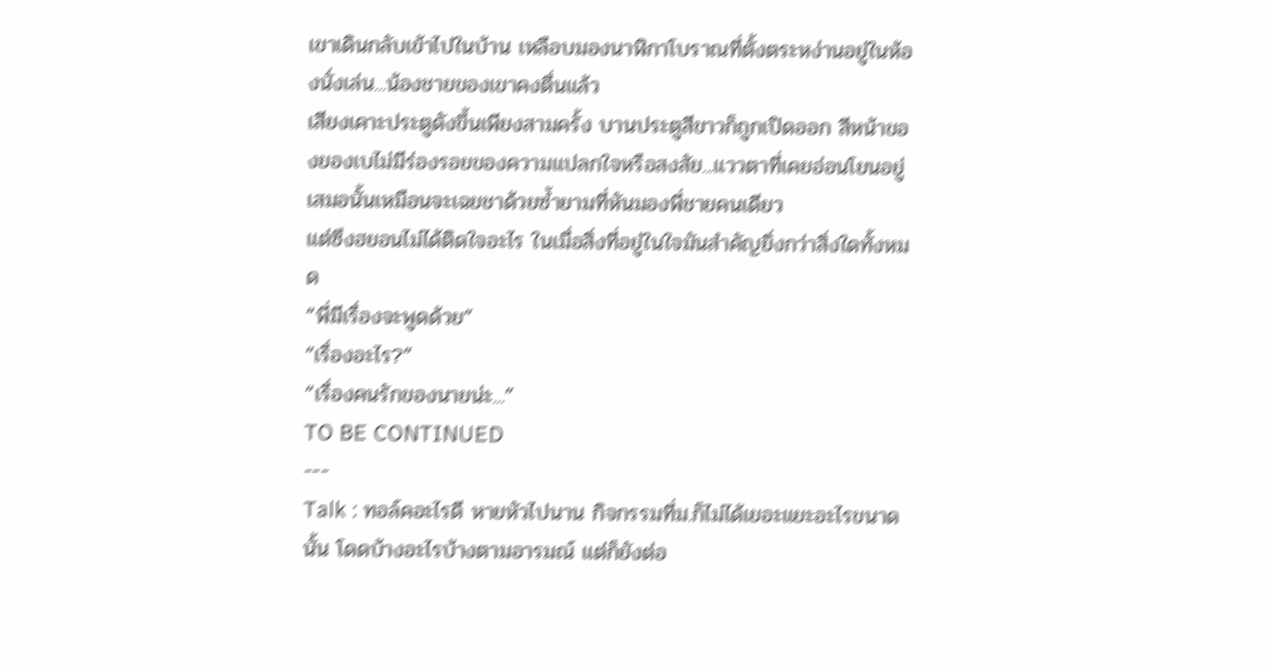เขาเดินกลับเข้าไปในบ้าน เหลือบมองนาฬิกาโบราณที่ตั้งตระหง่านอยู่ในห้องนั่งเล่น...น้องชายของเขาคงตื่นแล้ว
เสียงเคาะประตูดังขึ้นเพียงสามครั้ง บานประตูสีขาวก็ถูกเปิดออก สีหน้าของยองเบไม่มีร่องรอยของความแปลกใจหรือสงสัย...แววตาที่เคยอ่อนโยนอยู่เสมอนั้นเหมือนจะเฉยชาด้วยซ้ำยามที่หันมองพี่ชายคนเดียว
แต่ซึงฮยอนไม่ได้ติดใจอะไร ในเมื่อสิ่งที่อยู่ในใจมันสำคัญยิ่งกว่าสิ่งใดทั้งหมด
“พี่มีเรื่องจะพูดด้วย”
“เรื่องอะไร?”
“เรื่องคนรักของนายน่ะ...”
TO BE CONTINUED
---
Talk : ทอล์คอะไรดี หายหัวไปนาน กิจกรรมที่ม.ก็ไม่ได้เยอะแยะอะไรขนาดนั้น โดดบ้างอะไรบ้างตามอารมณ์ แต่ก็ยังต่อ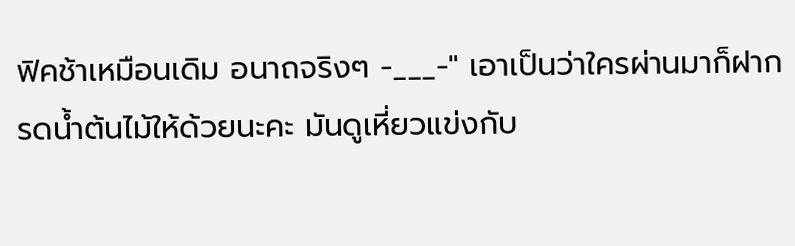ฟิคช้าเหมือนเดิม อนาถจริงๆ -___-" เอาเป็นว่าใครผ่านมาก็ฝากรดน้ำต้นไม้ให้ด้วยนะคะ มันดูเหี่ยวแข่งกับ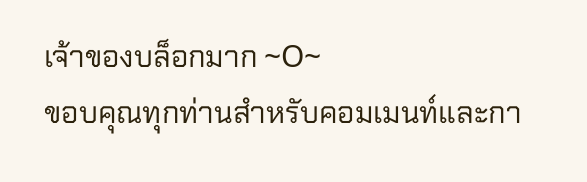เจ้าของบล็อกมาก ~O~
ขอบคุณทุกท่านสำหรับคอมเมนท์และกา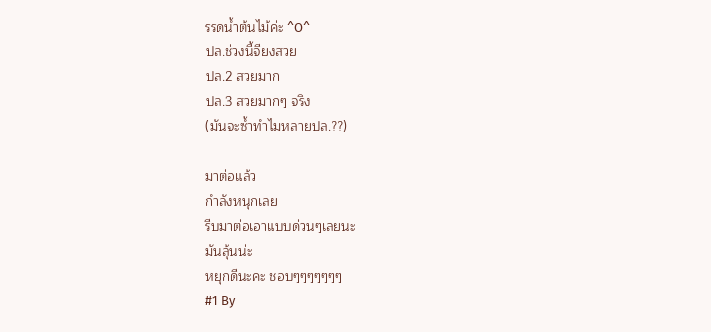รรดน้ำต้นไม้ค่ะ ^O^
ปล.ช่วงนี้จียงสวย
ปล.2 สวยมาก
ปล.3 สวยมากๆ จริง
(มันจะซ้ำทำไมหลายปล.??)

มาต่อแล้ว
กำลังหนุกเลย
รีบมาต่อเอาแบบด่วนๆเลยนะ
มันลุ้นน่ะ
หยุกดีนะคะ ชอบๆๆๆๆๆๆๆ
#1 By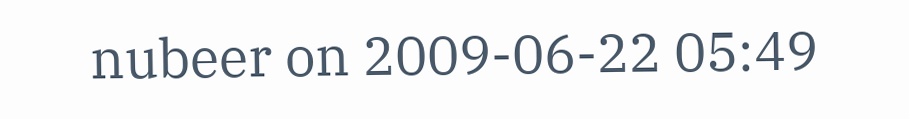nubeer on 2009-06-22 05:49